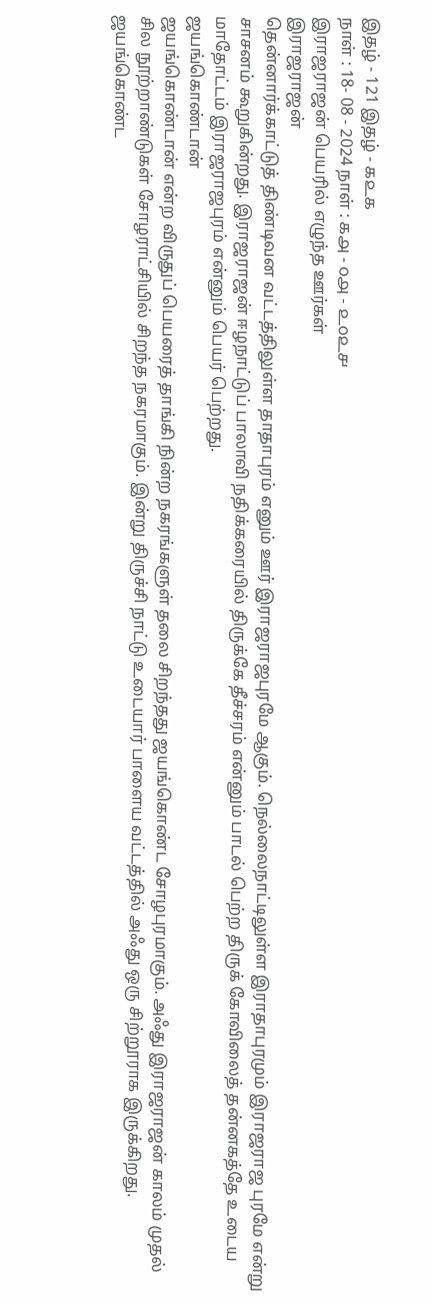இதழ் - 121 இதழ் - ௧௨௧
நாள் : 18- 08 - 2024 நாள் : ௧௮ - ௦௮ - ௨௦௨௪
இராஜராஜன் பெயரில் எழுந்த ஊர்கள்
இராஜராஜன்
தென்னார்க்காட்டுத் திண்டிவன வட்டத்திலுள்ள தாதாபுரம் எனும் ஊர் இராஜராஜபுரமே ஆகும். நெல்லைநாட்டிலுள்ள இராதாபுரமும் இராஜராஜ புரமே என்று சாசனம் கூறுகின்றது. இராஜராஜன் ஈழநாட்டுப் பாலாவி நதிக்கரையில் திருக்கே தீச்சரம் என்னும் பாடல் பெற்ற திருக் கோவிலைத் தன்னகத்தே உடைய மாதோட்டம் இராஜராஜபுரம் என்னும் பெயர் பெற்றது.
ஜயங்கொண்டான்
ஜயங்கொண்டான் என்ற விருதுப் பெயரைத் தாங்கி நின்ற நகரங்களுள் தலை சிறந்தது ஜயங்கொண்ட சோழபுரமாகும். அஃது இராஜராஜன் காலம் முதல் சில நூற்றாண்டுகள் சோழராட்சியில் சிறந்த நகரமாகும். இன்று திருச்சி நாட்டு உடையார் பாளைய வட்டத்தில் அஃது ஒரு சிற்றூராக இருக்கிறது.
ஜயங்கொண்ட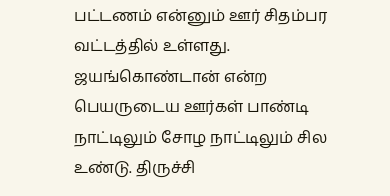பட்டணம் என்னும் ஊர் சிதம்பர வட்டத்தில் உள்ளது. ஜயங்கொண்டான் என்ற பெயருடைய ஊர்கள் பாண்டி நாட்டிலும் சோழ நாட்டிலும் சில உண்டு. திருச்சி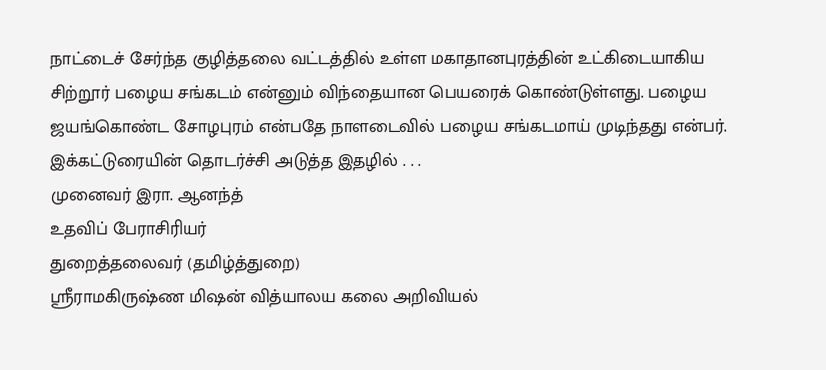நாட்டைச் சேர்ந்த குழித்தலை வட்டத்தில் உள்ள மகாதானபுரத்தின் உட்கிடையாகிய சிற்றூர் பழைய சங்கடம் என்னும் விந்தையான பெயரைக் கொண்டுள்ளது. பழைய ஜயங்கொண்ட சோழபுரம் என்பதே நாளடைவில் பழைய சங்கடமாய் முடிந்தது என்பர்.
இக்கட்டுரையின் தொடர்ச்சி அடுத்த இதழில் . . .
முனைவர் இரா. ஆனந்த்
உதவிப் பேராசிரியர்
துறைத்தலைவர் (தமிழ்த்துறை)
ஸ்ரீராமகிருஷ்ண மிஷன் வித்யாலய கலை அறிவியல்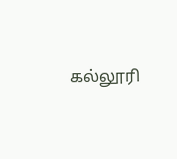கல்லூரி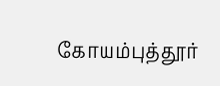கோயம்புத்தூர்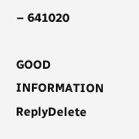– 641020

GOOD INFORMATION
ReplyDelete